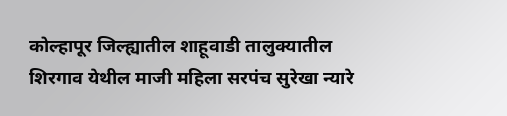कोल्हापूर जिल्ह्यातील शाहूवाडी तालुक्यातील शिरगाव येथील माजी महिला सरपंच सुरेखा न्यारे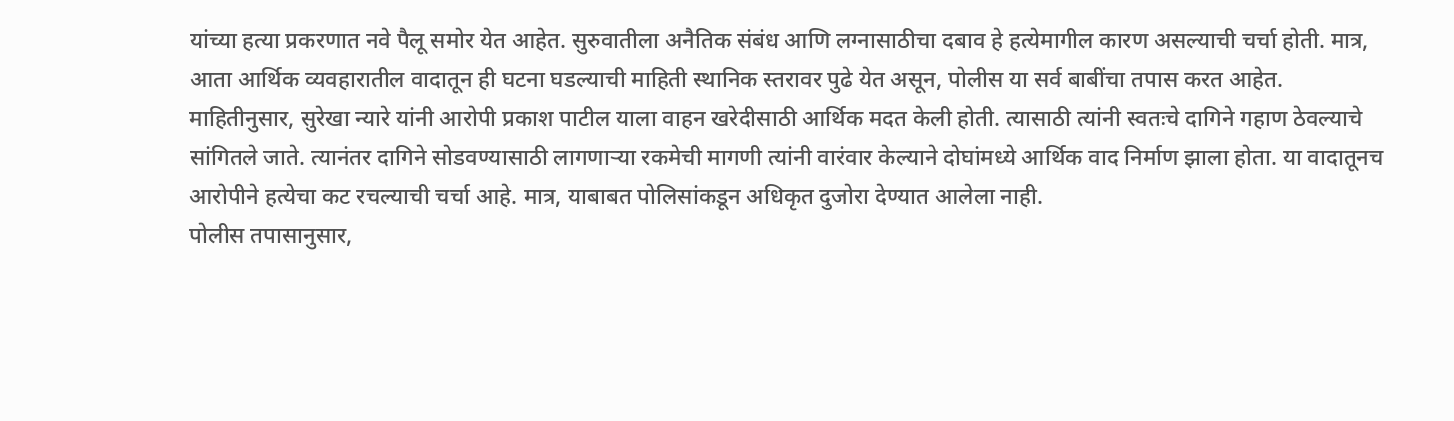यांच्या हत्या प्रकरणात नवे पैलू समोर येत आहेत. सुरुवातीला अनैतिक संबंध आणि लग्नासाठीचा दबाव हे हत्येमागील कारण असल्याची चर्चा होती. मात्र, आता आर्थिक व्यवहारातील वादातून ही घटना घडल्याची माहिती स्थानिक स्तरावर पुढे येत असून, पोलीस या सर्व बाबींचा तपास करत आहेत.
माहितीनुसार, सुरेखा न्यारे यांनी आरोपी प्रकाश पाटील याला वाहन खरेदीसाठी आर्थिक मदत केली होती. त्यासाठी त्यांनी स्वतःचे दागिने गहाण ठेवल्याचे सांगितले जाते. त्यानंतर दागिने सोडवण्यासाठी लागणाऱ्या रकमेची मागणी त्यांनी वारंवार केल्याने दोघांमध्ये आर्थिक वाद निर्माण झाला होता. या वादातूनच आरोपीने हत्येचा कट रचल्याची चर्चा आहे. मात्र, याबाबत पोलिसांकडून अधिकृत दुजोरा देण्यात आलेला नाही.
पोलीस तपासानुसार,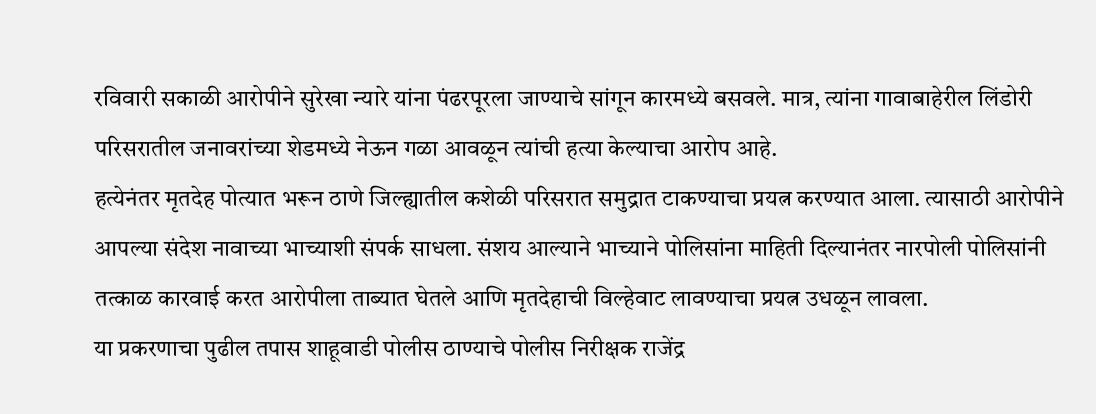रविवारी सकाळी आरोपीने सुरेखा न्यारे यांना पंढरपूरला जाण्याचे सांगून कारमध्ये बसवले. मात्र, त्यांना गावाबाहेरील लिंडोरी परिसरातील जनावरांच्या शेडमध्ये नेऊन गळा आवळून त्यांची हत्या केल्याचा आरोप आहे.
हत्येनंतर मृतदेह पोत्यात भरून ठाणे जिल्ह्यातील कशेळी परिसरात समुद्रात टाकण्याचा प्रयत्न करण्यात आला. त्यासाठी आरोपीने आपल्या संदेश नावाच्या भाच्याशी संपर्क साधला. संशय आल्याने भाच्याने पोलिसांना माहिती दिल्यानंतर नारपोली पोलिसांनी तत्काळ कारवाई करत आरोपीला ताब्यात घेतले आणि मृतदेहाची विल्हेवाट लावण्याचा प्रयत्न उधळून लावला.
या प्रकरणाचा पुढील तपास शाहूवाडी पोलीस ठाण्याचे पोलीस निरीक्षक राजेंद्र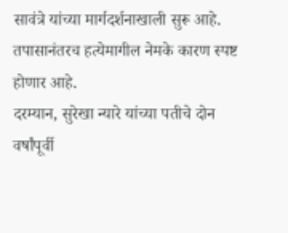सावंत्रे यांच्या मार्गदर्शनाखाली सुरू आहे. तपासानंतरच हत्येमागील नेमके कारण स्पष्ट होणार आहे.
दरम्यान, सुरेखा न्यारे यांच्या पतीचे दोन वर्षांपूर्वी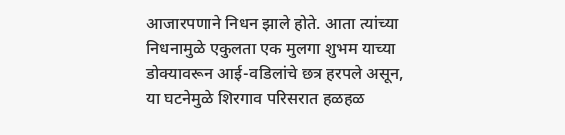आजारपणाने निधन झाले होते. आता त्यांच्या निधनामुळे एकुलता एक मुलगा शुभम याच्या डोक्यावरून आई-वडिलांचे छत्र हरपले असून, या घटनेमुळे शिरगाव परिसरात हळहळ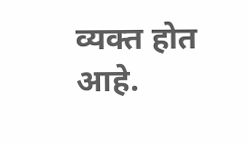व्यक्त होत आहे.